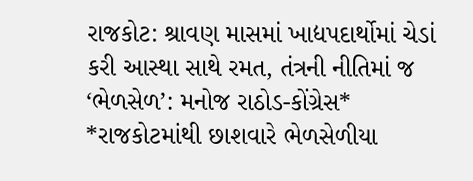રાજકોટ: શ્રાવણ માસમાં ખાદ્યપદાર્થોમાં ચેડાં કરી આસ્થા સાથે રમત, તંત્રની નીતિમાં જ ‘ભેળસેળ’: મનોજ રાઠોડ-કોંગ્રેસ*
*રાજકોટમાંથી છાશવારે ભેળસેળીયા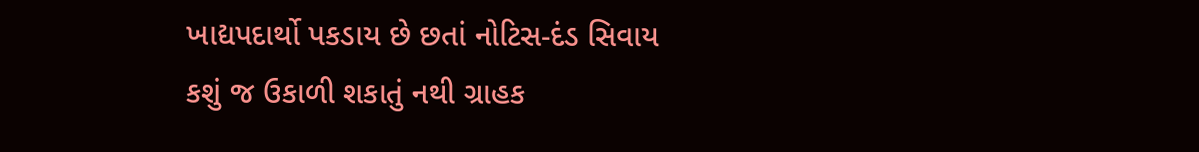ખાદ્યપદાર્થો પકડાય છે છતાં નોટિસ-દંડ સિવાય કશું જ ઉકાળી શકાતું નથી ગ્રાહક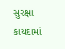સુરક્ષા કાયદામાં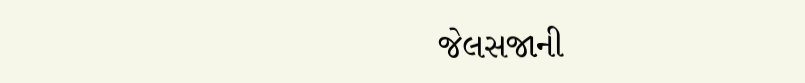જેલસજાની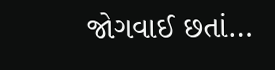જોગવાઈ છતાં…